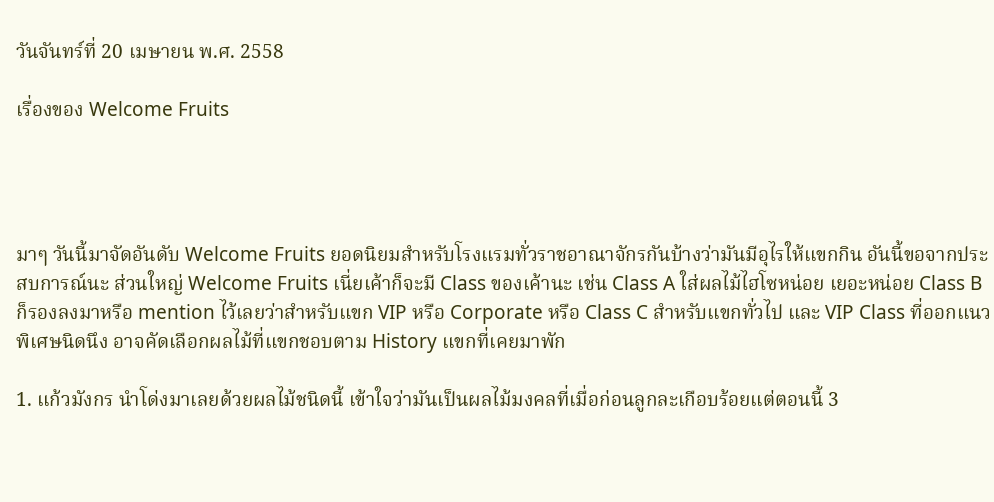วันจันทร์ที่ 20 เมษายน พ.ศ. 2558

เรื่องของ Welcome Fruits




มาๆ วันนี้มาจัดอันดับ Welcome Fruits ยอดนิยมสำหรับโรงแรมทั่วราชอาณาจักรกันบ้างว่ามันมีอุไรให้แขกกิน อันนี้ขอจากประสบการณ์นะ ส่วนใหญ่ Welcome Fruits เนี่ยเค้าก็จะมี Class ของเค้านะ เช่น Class A ใส่ผลไม้ไฮโซหน่อย เยอะหน่อย Class B ก็รองลงมาหรือ mention ไว้เลยว่าสำหรับแขก VIP หรือ Corporate หรือ Class C สำหรับแขกทั่วไป และ VIP Class ที่ออกแนวพิเศษนิดนึง อาจคัดเลือกผลไม้ที่แขกชอบตาม History แขกที่เคยมาพัก

1. แก้วมังกร นำโด่งมาเลยด้วยผลไม้ชนิดนี้ เข้าใจว่ามันเป็นผลไม้มงคลที่เมื่อก่อนลูกละเกือบร้อยแต่ตอนนี้ 3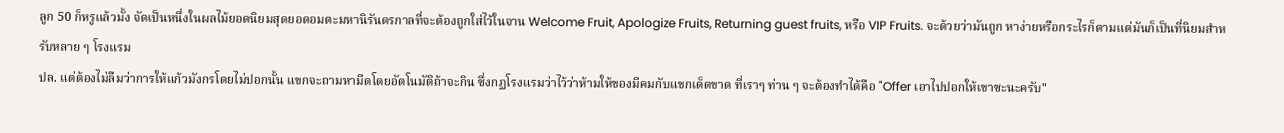ลูก 50 ก็หรูแล้วมั้ง จัดเป็นหนึ่งในผลไม้ยอดนิยมสุดยอดอมตะมหานิรันดรกาลที่จะต้องถูกใส่ไว้ในจาน Welcome Fruit, Apologize Fruits, Returning guest fruits, หรือ VIP Fruits. จะด้วยว่ามันถูก หาง่ายหรือกระไรก็ตามแต่มันก็เป็นที่นิยมสำหรับหลาย ๆ โรงแรม
ปล. แต่ต้องไม่ลืมว่าการให้แก้วมังกรโดยไม่ปอกนั้น แขกจะถามหามีดโดยอัตโนมัติถ้าจะกิน ซึ่งกฏโรงแรมว่าไว้ว่าห้ามให้ของมีคมกับแขกเด็ดขาด ที่เราๆ ท่าน ๆ จะต้องทำได้คือ "Offer เอาไปปอกให้เขาซะนะครับ"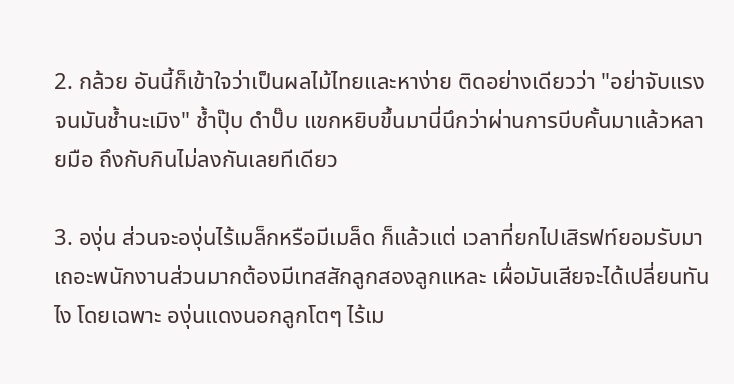2. กล้วย อันนี้ก็เข้าใจว่าเป็นผลไม้ไทยและหาง่าย ติดอย่างเดียวว่า "อย่าจับแรงจนมันช้ำนะเมิง" ช้ำปุ๊บ ดำปั๊บ แขกหยิบขึ้นมานี่นึกว่าผ่านการบีบคั้นมาแล้วหลายมือ ถึงกับกินไม่ลงกันเลยทีเดียว

3. องุ่น ส่วนจะองุ่นไร้เมล็กหรือมีเมล็ด ก็แล้วแต่ เวลาที่ยกไปเสิรฟท์ยอมรับมาเถอะพนักงานส่วนมากต้องมีเทสสักลูกสองลูกแหละ เผื่อมันเสียจะได้เปลี่ยนทันไง โดยเฉพาะ องุ่นแดงนอกลูกโตๆ ไร้เม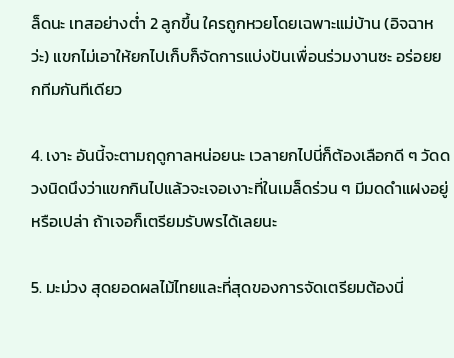ล็ดนะ เทสอย่างต่ำ 2 ลูกขึ้น ใครถูกหวยโดยเฉพาะแม่บ้าน (อิจฉาหว่ะ) แขกไม่เอาให้ยกไปเก็บก็จัดการแบ่งปันเพื่อนร่วมงานซะ อร่อยยกทีมกันทีเดียว

4. เงาะ อันนี้จะตามฤดูกาลหน่อยนะ เวลายกไปนี่ก็ต้องเลือกดี ๆ วัดดวงนิดนึงว่าแขกกินไปแล้วจะเจอเงาะที่ในเมล็ดร่วน ๆ มีมดดำแฝงอยู่หรือเปล่า ถ้าเจอก็เตรียมรับพรได้เลยนะ

5. มะม่วง สุดยอดผลไม้ไทยและที่สุดของการจัดเตรียมต้องนี่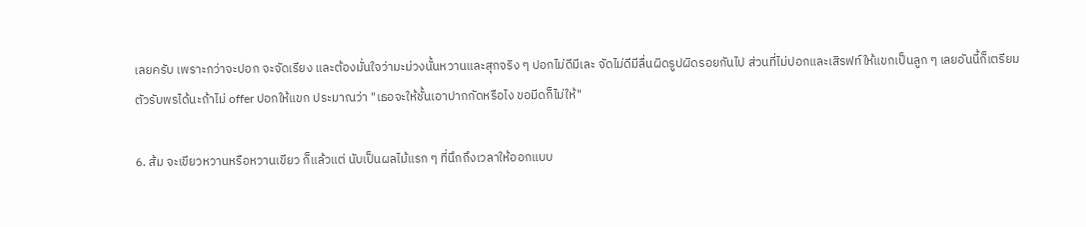เลยครับ เพราะกว่าจะปอก จะจัดเรียง และต้องมั่นใจว่ามะม่วงนั้นหวานและสุกจริง ๆ ปอกไม่ดีมีเละ จัดไม่ดีมีลื่นผิดรูปผิดรอยกันไป ส่วนที่ไม่ปอกและเสิรฟท์ให้แขกเป็นลูก ๆ เลยอันนี้ก็เตรียมตัวรับพรได้นะถ้าไม่ offer ปอกให้แขก ประมาณว่า "เธอจะให้ชั้นเอาปากกัดหรือไง ขอมีดก็ไม่ให้"

6. ส้ม จะเขียวหวานหรือหวานเขียว ก็แล้วแต่ นับเป็นผลไม้แรก ๆ ที่นึกถึงเวลาให้ออกแบบ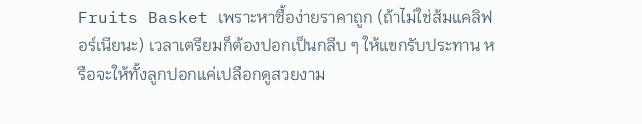Fruits Basket เพราะหาซื้อง่ายราคาถูก (ถ้าไม่ใช่ส้มแคลิฟอร์เนียนะ) เวลาเตรียมก็ต้องปอกเป็นกลีบ ๆ ให้แขกรับประทาน หรือจะให้ทั้งลูกปอกแค่เปลือกดูสวยงาม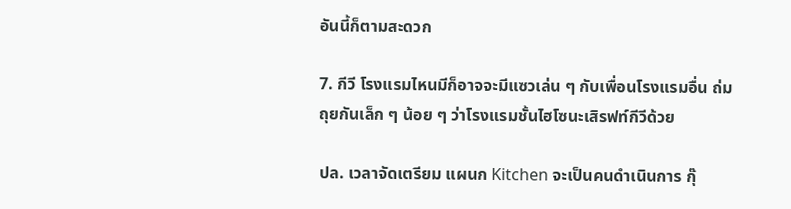อันนี้ก็ตามสะดวก

7. กีวี โรงแรมไหนมีก็อาจจะมีแซวเล่น ๆ กับเพื่อนโรงแรมอื่น ถ่มถุยกันเล็ก ๆ น้อย ๆ ว่าโรงแรมชั้นไฮโซนะเสิรฟท์กีวีด้วย

ปล. เวลาจัดเตรียม แผนก Kitchen จะเป็นคนดำเนินการ กุ๊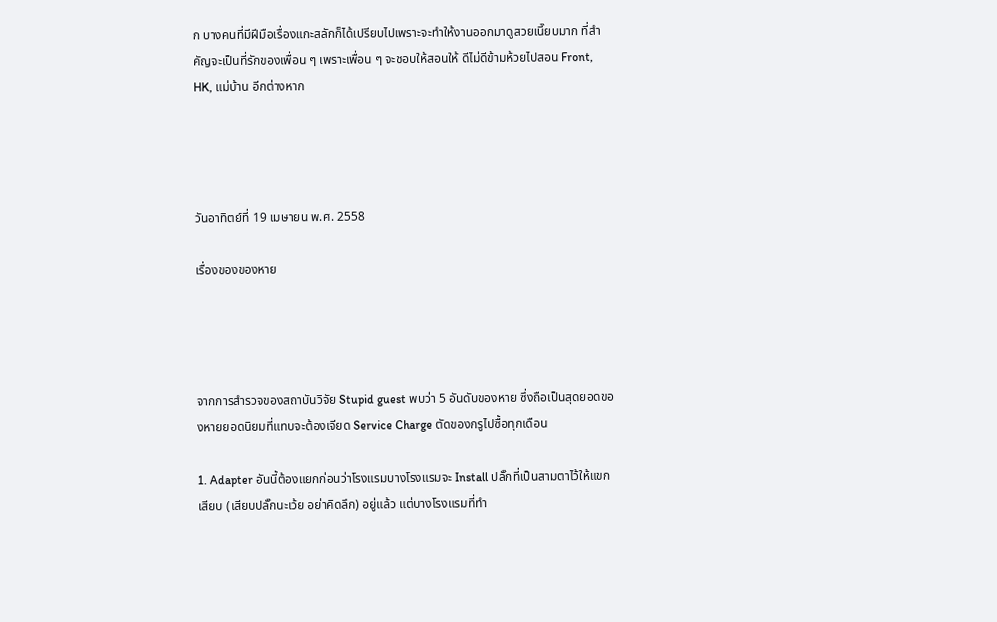ก บางคนที่มีฝีมือเรื่องแกะสลักก็ได้เปรียบไปเพราะจะทำให้งานออกมาดูสวยเนี๊ยบมาก ที่สำคัญจะเป็นที่รักของเพื่อน ๆ เพราะเพื่อน ๆ จะชอบให้สอนให้ ดีไม่ดีข้ามห้วยไปสอน Front, HK, แม่บ้าน อีกต่างหาก




วันอาทิตย์ที่ 19 เมษายน พ.ศ. 2558

เรื่องของของหาย




จากการสำรวจของสถาบันวิจัย Stupid guest พบว่า 5 อันดับของหาย ซึ่งถือเป็นสุดยอดของหายยอดนิยมที่แทบจะต้องเจียด Service Charge ตัดของกรูไปซื้อทุกเดือน

1. Adapter อันนี้ต้องแยกก่อนว่าโรงแรมบางโรงแรมจะ Install ปลั๊กที่เป็นสามตาไว้ให้แขกเสียบ (เสียบปลั๊กนะเว้ย อย่าคิดลึก) อยู่แล้ว แต่บางโรงแรมที่ทำ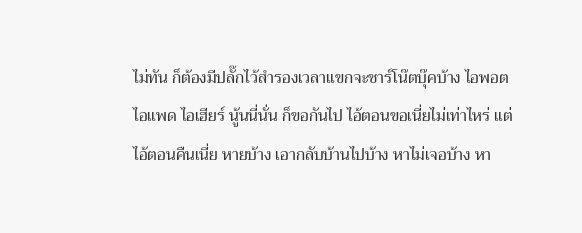ไม่ทัน ก็ต้องมีปลั๊กไว้สำรองเวลาแขกจะชาร์โน๊ตบุ๊คบ้าง ไอพอต ไอแพด ไอเฮียร์ นู้นนี่นั่น ก็ขอกันไป ไอ้ตอนขอเนี่ยไม่เท่าไหร่ แต่ไอ้ตอนคืนเนี่ย หายบ้าง เอากลับบ้านไปบ้าง หาไม่เจอบ้าง หา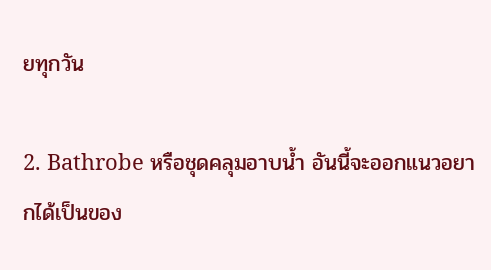ยทุกวัน

2. Bathrobe หรือชุดคลุมอาบน้ำ อันนี้จะออกแนวอยากได้เป็นของ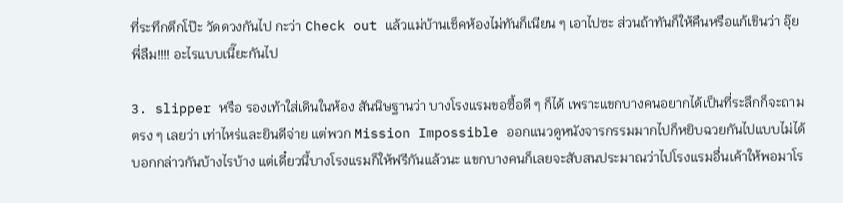ที่ระทึกตึกโป๊ะ วัดดวงกันไป กะว่า Check out แล้วแม่บ้านเช็คห้องไม่ทันก็เนียน ๆ เอาไปซะ ส่วนถ้าทันก็ให้คืนหรือแก้เขินว่า อุ๊ยพี่ลืม!!!! อะไรแบบเนี๊ยะกันไป

3. slipper หรือ รองเท้าใส่เดินในห้อง สันนิษฐานว่า บางโรงแรมขอซื้อดี ๆ ก็ได้ เพราะแขกบางคนอยากได้เป็นที่ระลึกก็จะถามตรง ๆ เลยว่า เท่าไหร่และยินดีจ่าย แต่พวก Mission Impossible ออกแนวดูหนังจารกรรมมากไปก็หยิบฉวยกันไปแบบไม่ได้บอกกล่าวกันบ้างไรบ้าง แต่เดี๋ยวนี้บางโรงแรมก็ให้ฟรีกันแล้วนะ แขกบางคนก็เลยจะสับสนประมาณว่าไปโรงแรมอื่นเค้าให้พอมาโร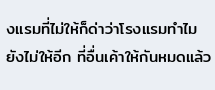งแรมที่ไม่ให้ก็ด่าว่าโรงแรมทำไมยังไม่ให้อีก ที่อื่นเค้าให้กันหมดแล้ว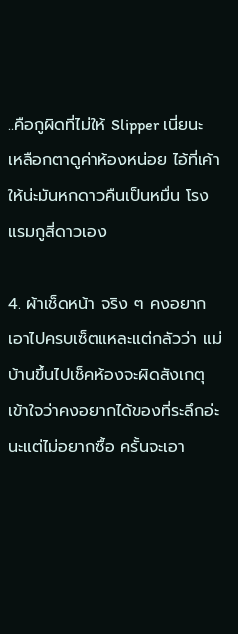..คือกูผิดที่ไม่ให้ Slipper เนี่ยนะ เหลือกตาดูค่าห้องหน่อย ไอ้ที่เค้าให้น่ะมันหกดาวคืนเป็นหมื่น โรงแรมกูสี่ดาวเอง

4. ผ้าเช็ดหน้า จริง ๆ คงอยากเอาไปครบเซ็ตแหละแต่กลัวว่า แม่บ้านขึ้นไปเช็คห้องจะผิดสังเกตุ เข้าใจว่าคงอยากได้ของที่ระลึกอ่ะนะแต่ไม่อยากซื้อ ครั้นจะเอา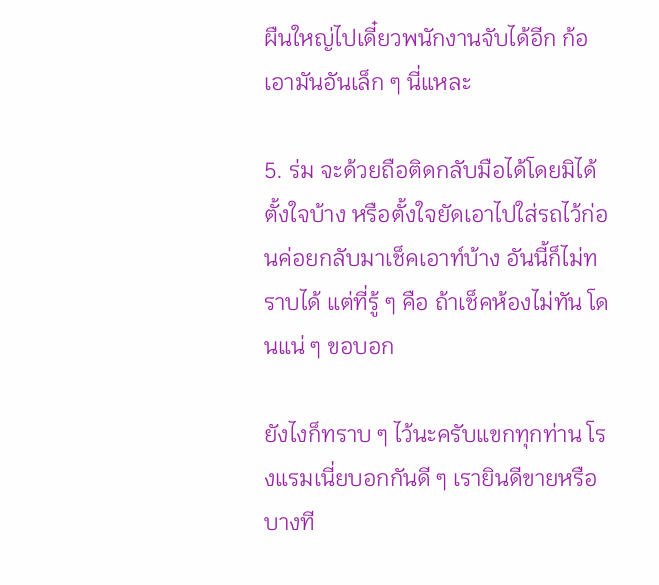ผืนใหญ่ไปเดี๋ยวพนักงานจับได้อีก ก้อเอามันอันเล็ก ๆ นี่แหละ

5. ร่ม จะด้วยถือติดกลับมือได้โดยมิได้ตั้งใจบ้าง หรือตั้งใจยัดเอาไปใส่รถไว้ก่อนค่อยกลับมาเช็คเอาท์บ้าง อันนี้ก็ไม่ทราบได้ แต่ที่รู้ ๆ คือ ถ้าเช็คห้องไม่ทัน โดนแน่ ๆ ขอบอก

ยังไงก็ทราบ ๆ ไว้นะครับแขกทุกท่าน โรงแรมเนี่ยบอกกันดี ๆ เรายินดีขายหรือบางที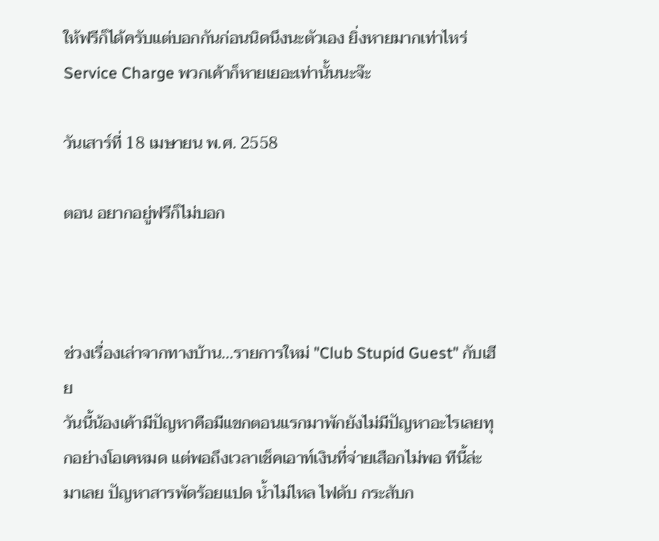ให้ฟรีก็ได้ครับแต่บอกกันก่อนนิดนึงนะตัวเอง ยิ่งหายมากเท่าไหร่ Service Charge พวกเค้าก็หายเยอะเท่านั้นนะจ๊ะ

วันเสาร์ที่ 18 เมษายน พ.ศ. 2558

ตอน อยากอยู่ฟรีก็ไม่บอก



ช่วงเรื่องเล่าจากทางบ้าน...รายการใหม่ "Club Stupid Guest" กับเฮีย
วันนี้น้องเค้ามีปัญหาคือมีแขกตอนแรกมาพักยังไม่มีปัญหาอะไรเลยทุกอย่างโอเคหมด แต่พอถึงเวลาเช็คเอาท์เงินที่จ่ายเสือกไม่พอ ทีนี้ล่ะมาเลย ปัญหาสารพัดร้อยแปด น้ำไม่ไหล ไฟดับ กระสับก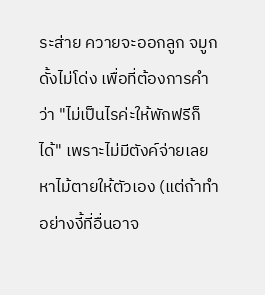ระส่าย ควายจะออกลูก จมูกดั้งไม่โด่ง เพื่อที่ต้องการคำว่า "ไม่เป็นไรค่ะให้พักฟรีก็ได้" เพราะไม่มีตังค์จ่ายเลยหาไม้ตายให้ตัวเอง (แต่ถ้าทำอย่างงี้ที่อื่นอาจ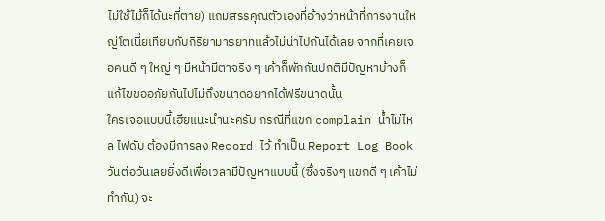ไม่ใช้ไม้ก็ได้นะที่ตาย) แถมสรรคุณตัวเองที่อ้างว่าหน้าที่การงานใหญ่โตเนี่ยเทียบกับกิริยามารยาทแล้วไม่น่าไปกันได้เลย จากที่เคยเจอคนดี ๆ ใหญ่ ๆ มีหน้ามีตาจริง ๆ เค้าก็พักกันปกติมีปัญหาบ้างก็แก้ไขขออภัยกันไปไม่ถึงขนาดอยากได้ฟรีขนาดนั้น
ใครเจอแบบนี้เฮียแนะนำนะครับ กรณีที่แขก complain น้ำไม่ไหล ไฟดับ ต้องมีการลง Record ไว้ ทำเป็น Report Log Book วันต่อวันเลยยิ่งดีเพื่อเวลามีปัญหาแบบนี้ (ซึ่งจริงๆ แขกดี ๆ เค้าไม่ทำกัน) จะ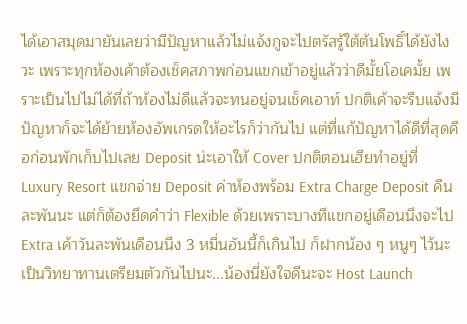ได้เอาสมุดมายันเลยว่ามีปัญหาแล้วไม่แจ้งกูจะไปตรัสรู้ใต้ต้นโพธิ์ได้ยังไงวะ เพราะทุกห้องเค้าต้องเช็คสภาพก่อนแขกเข้าอยู่แล้วว่าดีมั้ยโอเคมั้ย เพราะเป็นไปไม่ได้ที่ถ้าห้องไม่ดีแล้วจะทนอยู่จนเช็คเอาท์ ปกติเค้าจะรีบแจ้งมีปัญหาก็จะได้ย้ายห้องอัพเกรดให้อะไรก็ว่ากันไป แต่ที่แก้ปัญหาได้ดีที่สุดคือก่อนพักเก็บไปเลย Deposit น่ะเอาให้ Cover ปกติตอนเฮียทำอยู่ที่ Luxury Resort แขกจ่าย Deposit ค่าห้องพร้อม Extra Charge Deposit คืนละพันนะ แต่ก็ต้องยึดคำว่า Flexible ด้วยเพราะบางทีแขกอยู่เดือนนึงจะไป Extra เค้าวันละพันเดือนนึง 3 หมื่นอันนี้ก็เกินไป ก็ฝากน้อง ๆ หนูๆ ไว้นะเป็นวิทยาทานเตรียมตัวกันไปนะ...น้องนี่ยังใจดีนะจะ Host Launch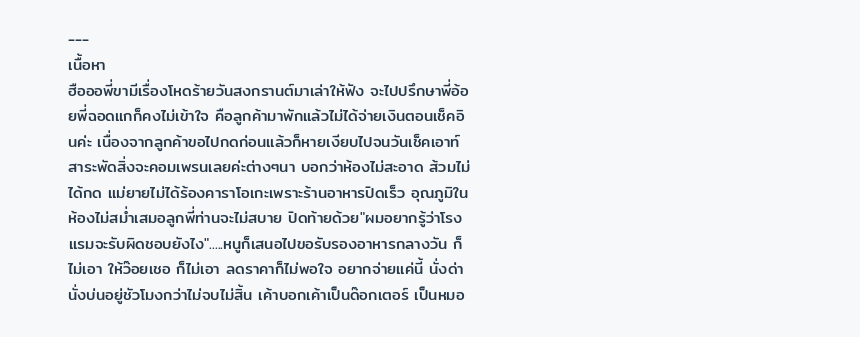---
เนื้อหา
ฮือออพี่ขามีเรื่องโหดร้ายวันสงกรานต์มาเล่าให้ฟัง จะไปปรึกษาพี่อ้อยพี่ฉอดแกก็คงไม่เข้าใจ คือลูกค้ามาพักแล้วไม่ได้จ่ายเงินตอนเช็คอินค่ะ เนื่องจากลูกค้าขอไปกดก่อนแล้วก็หายเงียบไปจนวันเช็คเอาท์ สาระพัดสิ่งจะคอมเพรนเลยค่ะต่างๆนา บอกว่าห้องไม่สะอาด ส้วมไม่ได้กด แม่ยายไม่ได้ร้องคาราโอเกะเพราะร้านอาหารปิดเร็ว อุณภูมิในห้องไม่สม่ำเสมอลูกพี่ท่านจะไม่สบาย ปิดท้ายด้วย"ผมอยากรู้ว่าโรงแรมจะรับผิดชอบยังไง".....หนูก็เสนอไปขอรับรองอาหารกลางวัน ก็ไม่เอา ให้ว๊อยเชอ ก็ไม่เอา ลดราคาก็ไม่พอใจ อยากจ่ายแค่นี้ นั่งด่านั่งบ่นอยู่ชัวโมงกว่าไม่จบไม่สิ้น เค้าบอกเค้าเป็นด๊อกเตอร์ เป็นหมอ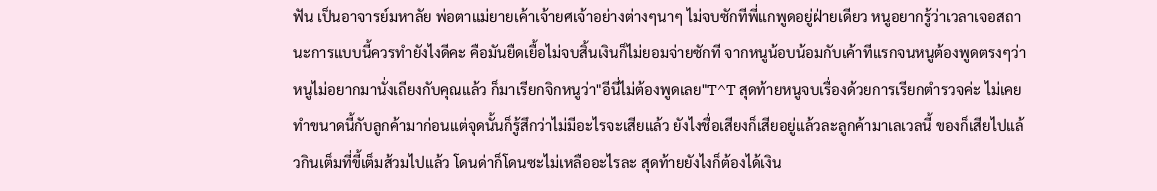ฟัน เป็นอาจารย์มหาลัย พ่อตาแม่ยายเค้าเจ้ายศเจ้าอย่างต่างๆนาๆ ไม่จบซักทีพี่แกพูดอยู่ฝ่ายเดียว หนูอยากรู้ว่าเวลาเจอสถานะการแบบนี้ควรทำยังไงดีคะ คือมันยืดเยื้อไม่จบสิ้นเงินก็ไม่ยอมจ่ายซักที จากหนูน้อบน้อมกับเค้าทีแรกจนหนูต้องพูดตรงๆว่าหนูไม่อยากมานั่งเถียงกับคุณแล้ว ก็มาเรียกจิกหนูว่า"อีนี่ไม่ต้องพูดเลย"T^T สุดท้ายหนูจบเรื่องด้วยการเรียกตำรวจค่ะ ไม่เคยทำขนาดนี้กับลูกค้ามาก่อนแต่จุดนั้นก็รู้สึกว่าไม่มีอะไรจะเสียแล้ว ยังไงชื่อเสียงก็เสียอยู่แล้วละลูกค้ามาเลเวลนี้ ของก็เสียไปแล้วกินเต็มที่ขี้เต็มส้วมไปแล้ว โดนด่าก็โดนซะไม่เหลืออะไรละ สุดท้ายยังไงก็ต้องได้เงิน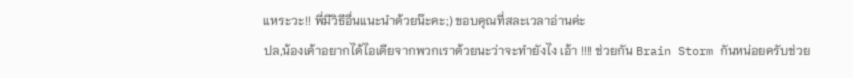แหระวะ!! พี่มีวิธีอื่นแนะนำด้วยน๊ะคะ;) ขอบคุณที่สละเวลาอ่านค่ะ
ปล,น้องเค้าอยากได้ไอเดียจากพวกเราด้วยนะว่าจะทำยังไง เอ้า !!!! ช่วยกัน Brain Storm กันหน่อยครับช่วย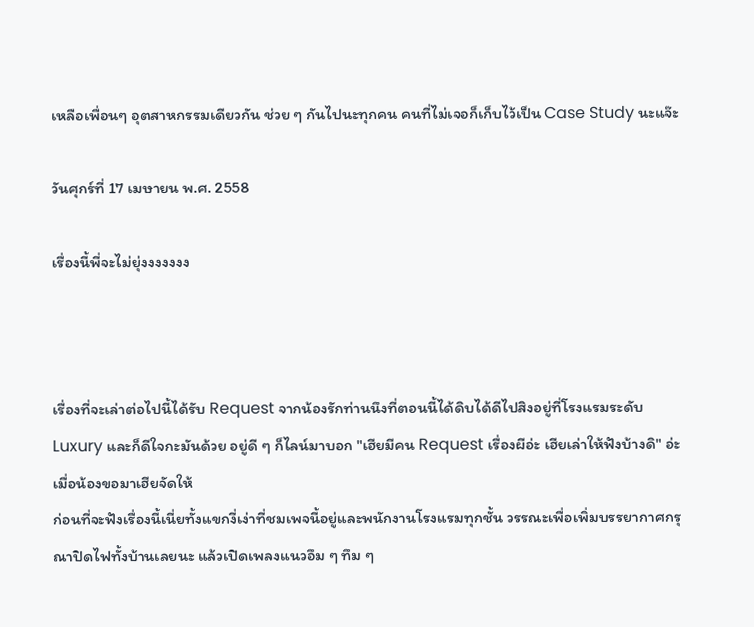เหลือเพื่อนๆ อุตสาหกรรมเดียวกัน ช่วย ๆ กันไปนะทุกคน คนที่ไม่เจอก็เก็บไว้เป็น Case Study นะแจ๊ะ

วันศุกร์ที่ 17 เมษายน พ.ศ. 2558

เรื่องนี้พี่จะไม่ยุ่งงงงงงง



เรื่องที่จะเล่าต่อไปนี้ได้รับ Request จากน้องรักท่านนึงที่ตอนนี้ได้ดิบได้ดีไปสิงอยู่ที่โรงแรมระดับ Luxury และก็ดีใจกะมันด้วย อยู่ดี ๆ ก็ไลน์มาบอก "เฮียมีคน Request เรื่องผีอ่ะ เฮียเล่าให้ฟังบ้างดิ" อ่ะเมื่อน้องขอมาเฮียจัดให้
ก่อนที่จะฟังเรื่องนี้เนี่ยทั้งแขกงี่เง่าที่ชมเพจนี้อยู่และพนักงานโรงแรมทุกชั้น วรรณะเพื่อเพิ่มบรรยากาศกรุณาปิดไฟทั้งบ้านเลยนะ แล้วเปิดเพลงแนวอึม ๆ ทึม ๆ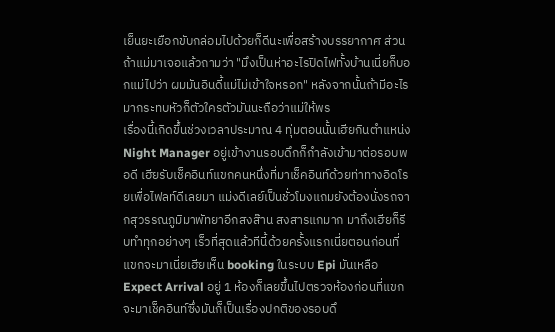เย็นยะเยือกขับกล่อมไปด้วยก็ดีนะเพื่อสร้างบรรยากาศ ส่วนถ้าแม่มาเจอแล้วถามว่า "มึงเป็นห่าอะไรปิดไฟทั้งบ้านเนี่ยก็บอกแม่ไปว่า ผมมันอินดี้แม่ไม่เข้าใจหรอก" หลังจากนั้นถ้ามีอะไรมากระทบหัวก็ตัวใครตัวมันนะถือว่าแม่ให้พร
เรื่องนี้เกิดขึ้นช่วงเวลาประมาณ 4 ทุ่มตอนนั้นเฮียกินตำแหน่ง Night Manager อยู่เข้างานรอบดึกก็กำลังเข้ามาต่อรอบพอดี เฮียรับเช็คอินท์แขกคนหนึ่งที่มาเช็คอินท์ด้วยท่าทางอิดโรยเพื่อไฟลท์ดีเลยมา แม่งดีเลย์เป็นชั่วโมงแถมยังต้องนั่งรถจากสุวรรณภูมิมาพัทยาอีกสงส๊าน สงสารแกมาก มาถึงเฮียก็รีบทำทุกอย่างๆ เร็วที่สุดแล้วทีนี้ด้วยครั้งแรกเนี่ยตอนก่อนที่แขกจะมาเนี่ยเฮียเห็น booking ในระบบ Epi มันเหลือ Expect Arrival อยู่ 1 ห้องก็เลยขึ้นไปตรวจห้องก่อนที่แขกจะมาเช็คอินท์ซึ่งมันก็เป็นเรื่องปกติของรอบดึ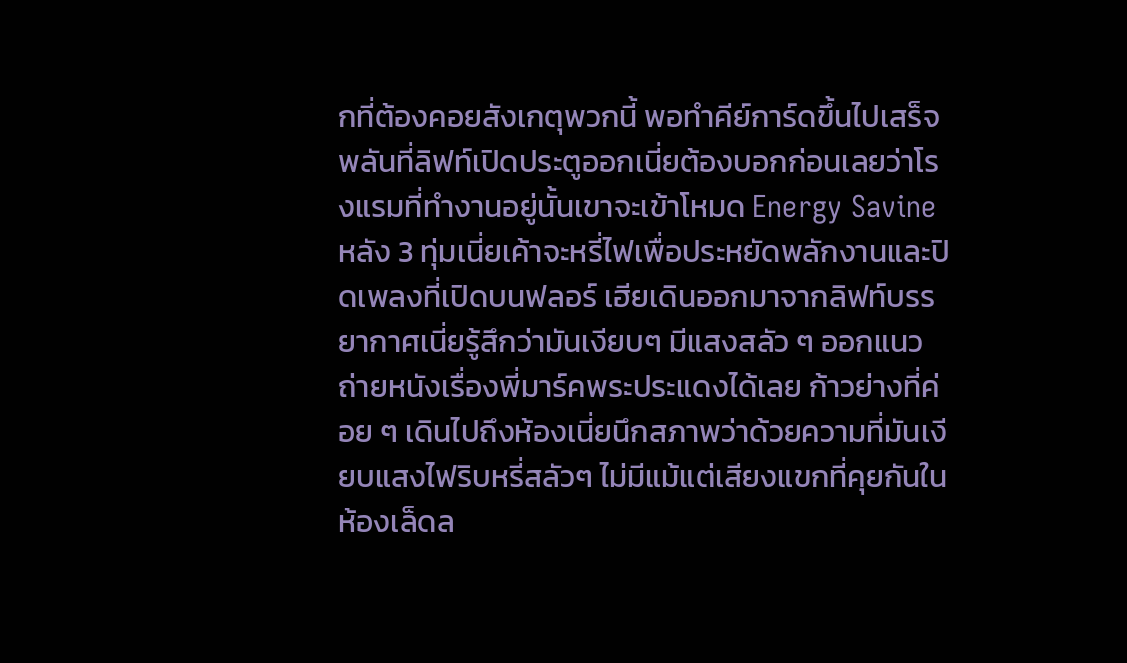กที่ต้องคอยสังเกตุพวกนี้ พอทำคีย์การ์ดขึ้นไปเสร็จพลันที่ลิฟท์เปิดประตูออกเนี่ยต้องบอกก่อนเลยว่าโรงแรมที่ทำงานอยู่นั้นเขาจะเข้าโหมด Energy Savine หลัง 3 ทุ่มเนี่ยเค้าจะหรี่ไฟเพื่อประหยัดพลักงานและปิดเพลงที่เปิดบนฟลอร์ เฮียเดินออกมาจากลิฟท์บรรยากาศเนี่ยรู้สึกว่ามันเงียบๆ มีแสงสลัว ๆ ออกแนวถ่ายหนังเรื่องพี่มาร์คพระประแดงได้เลย ก้าวย่างที่ค่อย ๆ เดินไปถึงห้องเนี่ยนึกสภาพว่าด้วยความที่มันเงียบแสงไฟริบหรี่สลัวๆ ไม่มีแม้แต่เสียงแขกที่คุยกันในห้องเล็ดล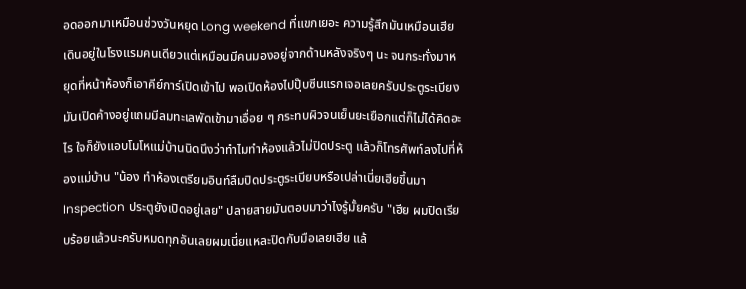อดออกมาเหมือนช่วงวันหยุด Long weekend ที่แขกเยอะ ความรู้สึกมันเหมือนเฮียเดินอยู่ในโรงแรมคนเดียวแต่เหมือนมีคนมองอยู่จากด้านหลังจริงๆ นะ จนกระทั่งมาหยุดที่หน้าห้องก็เอาคีย์การ์เปิดเข้าไป พอเปิดห้องไปปุ๊บซีนแรกเจอเลยครับประตูระเบียงมันเปิดค้างอยู่แถมมีลมทะเลพัดเข้ามาเอื่อย ๆ กระทบผิวจนเย็นยะเยือกแต่ก็ไม่ได้คิดอะไร ใจก็ยังแอบโมโหแม่บ้านนิดนึงว่าทำไมทำห้องแล้วไม่ปิดประตู แล้วก็โทรศัพท์ลงไปที่ห้องแม่บ้าน "น้อง ทำห้องเตรียมอินท์ลืมปิดประตูระเบียบหรือเปล่าเนี่ยเฮียขึ้นมา Inspection ประตูยังเปิดอยู่เลย" ปลายสายมันตอบมาว่าไงรู้มั้ยครับ "เฮีย ผมปิดเรียบร้อยแล้วนะครับหมดทุกอันเลยผมเนี่ยแหละปิดกับมือเลยเฮีย แล้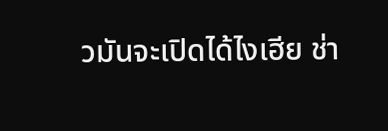วมันจะเปิดได้ไงเฮีย ช่า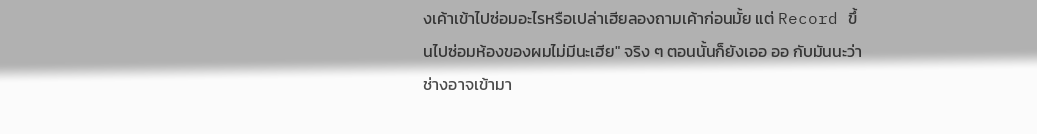งเค้าเข้าไปซ่อมอะไรหรือเปล่าเฮียลองถามเค้าก่อนมั้ย แต่ Record ขึ้นไปซ่อมห้องของผมไม่มีนะเฮีย" จริง ๆ ตอนนั้นก็ยังเออ ออ กับมันนะว่าช่างอาจเข้ามา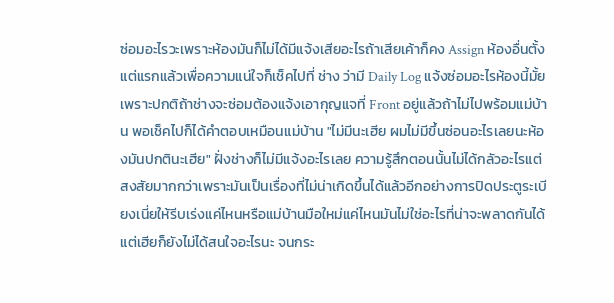ซ่อมอะไรวะเพราะห้องมันก็ไม่ได้มีแจ้งเสียอะไรถ้าเสียเค้าก็คง Assign ห้องอื่นตั้งแต่แรกแล้วเพื่อความแน่ใจก็เช็คไปที่ ช่าง ว่ามี Daily Log แจ้งซ่อมอะไรห้องนี้มั้ยเพราะปกติถ้าช่างจะซ่อมต้องแจ้งเอากุญแจที่ Front อยู่แล้วถ้าไม่ไปพร้อมแม่บ้าน พอเช็คไปก็ได้คำตอบเหมือนแม่บ้าน "ไม่มีนะเฮีย ผมไม่มีขึ้นซ่อนอะไรเลยนะห้องมันปกตินะเฮีย" ฝั่งช่างก็ไม่มีแจ้งอะไรเลย ความรู้สึกตอนนั้นไม่ได้กลัวอะไรแต่สงสัยมากกว่าเพราะมันเป็นเรื่องที่ไม่น่าเกิดขึ้นได้แล้วอีกอย่างการปิดประตูระเบียงเนี่ยให้รีบเร่งแค่ไหนหรือแม่บ้านมือใหม่แค่ไหนมันไม่ใช่อะไรที่น่าจะพลาดกันได้ แต่เฮียก็ยังไม่ได้สนใจอะไรนะ จนกระ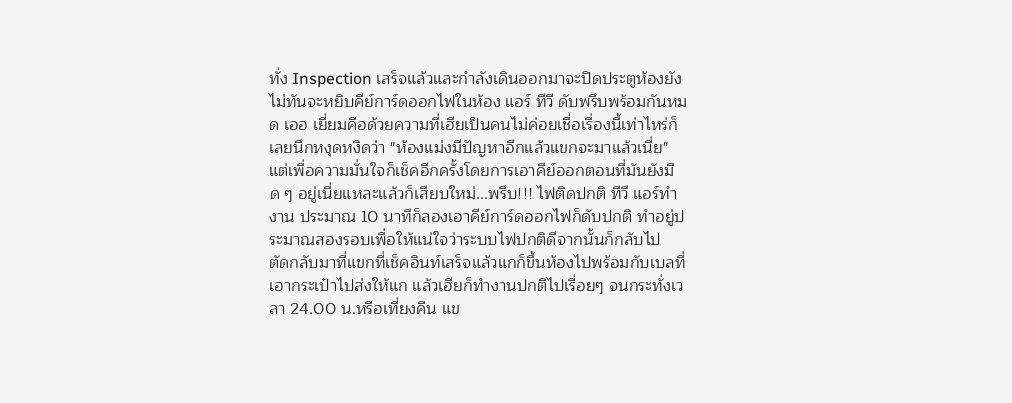ทั่ง Inspection เสร็จแล้วและกำลังเดินออกมาจะปิดประตูห้องยังไม่ทันจะหยิบคีย์การ์ดออกไฟในห้อง แอร์ ทีวี ดับพรึบพร้อมกันหมด เออ เยี่ยมคือด้วยความที่เฮียเป็นคนไม่ค่อยเชื่อเรื่องนี้เท่าไหร่ก็เลยนึกหงุดหงิดว่า "ห้องแม่งมีปัญหาอีกแล้วแขกจะมาแล้วเนี่ย" แต่เพื่อความมั่นใจก็เช็คอีกครั้งโดยการเอาคีย์ออกตอนที่มันยังมืด ๆ อยู่เนี่ยแหละแล้วก็เสียบใหม่...พรึบ!!! ไฟติดปกติ ทีวี แอร์ทำงาน ประมาณ 10 นาทีก็ลองเอาคีย์การ์ดออกไฟก็ดับปกติ ทำอยู่ประมาณสองรอบเพื่อให้แน่ใจว่าระบบไฟปกติดีจากนั้นก็กลับไป
ตัดกลับมาที่แขกที่เช็คอินท์เสร็จแล้วแกก็ขึ้นห้องไปพร้อมกับเบลที่เอากระเป๋าไปส่งให้แก แล้วเฮียก็ทำงานปกติไปเรื่อยๆ จนกระทั่งเวลา 24.00 น.หรือเที่ยงคืน แข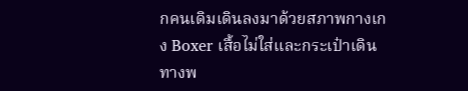กคนเดิมเดินลงมาด้วยสภาพกางเกง Boxer เสื้อไม่ใส่และกระเป๋าเดินทางพ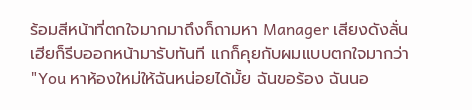ร้อมสีหน้าที่ตกใจมากมาถึงก็ถามหา Manager เสียงดังลั่นเฮียก็รีบออกหน้ามารับทันที แกก็คุยกับผมแบบตกใจมากว่า "You หาห้องใหม่ให้ฉันหน่อยได้มั้ย ฉันขอร้อง ฉันนอ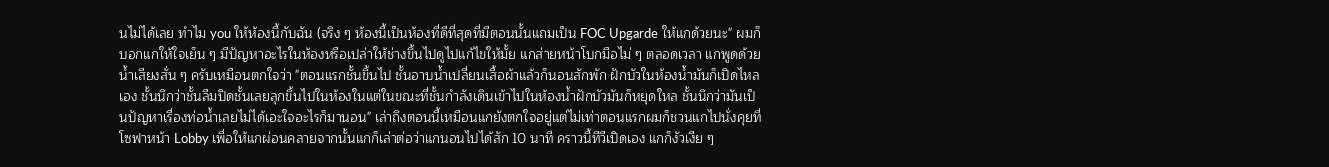นไม่ได้เลย ทำไม you ให้ห้องนี้กับฉัน (จริง ๆ ห้องนี้เป็นห้องที่ดีที่สุดที่มีตอนนั้นแถมเป็น FOC Upgarde ให้แกด้วยนะ" ผมก็บอกแกให้ใจเย็น ๆ มีปัญหาอะไรในห้องหรือเปล่าให้ช่างขึ้นไปดูไปแก้ไขให้มั้ย แกส่ายหน้าโบกมือไม่ ๆ ตลอดเวลา แกพูดด้วยน้ำเสียงสั่น ๆ ครับเหมือนตกใจว่า "ตอนแรกชั้นขึ้นไป ชั้นอาบน้ำเปลี่ยนเสื้อผ้าแล้วก็นอนสักพัก ฝักบัวในห้องน้ำมันก็เปิดไหลเอง ชั้นนึกว่าชั้นลืมปิดชั้นเลยลุกขึ้นไปในห้องในแต่ในขณะที่ชั้นกำลังเดินเข้าไปในห้องน้ำฝักบัวมันก็หยุดใหล ชั้นนึกว่ามันเป็นปัญหาเรื่องท่อน้ำเลยไม่ได้เอะใจอะไรก็มานอน" เล่าถึงตอนนี้เหมือนแกยังตกใจอยู่แต่ไม่เท่าตอนแรกผมก็ชวนแกไปนั่งคุยที่โซฟาหน้า Lobby เพื่อให้แกผ่อนคลายจากนั้นแกก็เล่าต่อว่าแกนอนไปได้สัก 10 นาที คราวนี้ทีวีเปิดเอง แกก็งัวเงีย ๆ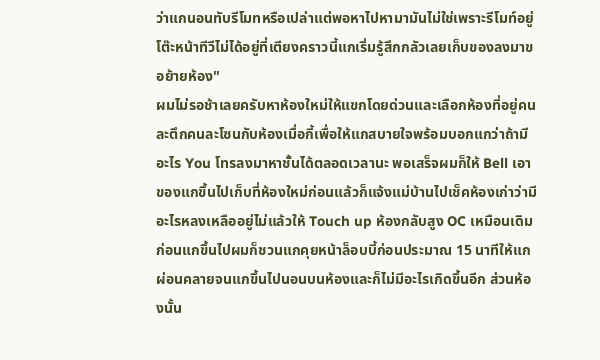ว่าแกนอนทับรีโมทหรือเปล่าแต่พอหาไปหามามันไม่ใช่เพราะรีโมท์อยู่โต๊ะหน้าทีวีไม่ได้อยู่ที่เตียงคราวนี้แกเริ่มรู้สึกกลัวเลยเก็บของลงมาขอย้ายห้อง"
ผมไม่รอช้าเลยครับหาห้องใหม่ให้แขกโดยด่วนและเลือกห้องที่อยู่คนละตึกคนละโซนกับห้องเมื่อกี้เพื่อให้แกสบายใจพร้อมบอกแกว่าถ้ามีอะไร You โทรลงมาหาชั้นได้ตลอดเวลานะ พอเสร็จผมก็ให้ Bell เอาของแกขึ้นไปเก็บที่ห้องใหม่ก่อนแล้วก็แจ้งแม่บ้านไปเช็คห้องเก่าว่ามีอะไรหลงเหลืออยู่ไม่แล้วให้ Touch up ห้องกลับสูง OC เหมือนเดิม ก่อนแกขึ้นไปผมก็ชวนแกคุยหน้าล็อบบี้ก่อนประมาณ 15 นาทีให้แกผ่อนคลายจนแกขึ้นไปนอนบนห้องและก็ไม่มีอะไรเกิดขึ้นอีก ส่วนห้องนั้น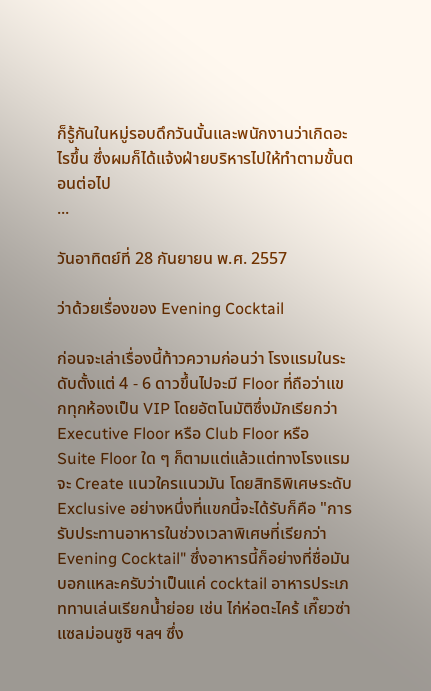ก็รู้กันในหมู่รอบดึกวันนั้นและพนักงานว่าเกิดอะไรขึ้น ซึ่งผมก็ได้แจ้งฝ่ายบริหารไปให้ทำตามขั้นตอนต่อไป
...

วันอาทิตย์ที่ 28 กันยายน พ.ศ. 2557

ว่าด้วยเรื่องของ Evening Cocktail

ก่อนจะเล่าเรื่องนี้ท้าวความก่อนว่า โรงแรมในระดับตั้งแต่ 4 - 6 ดาวขึ้นไปจะมี Floor ที่ถือว่าแขกทุกห้องเป็น VIP โดยอัตโนมัติซึ่งมักเรียกว่า Executive Floor หรือ Club Floor หรือ Suite Floor ใด ๆ ก็ตามแต่แล้วแต่ทางโรงแรมจะ Create แนวใครแนวมัน โดยสิทธิพิเศษระดับ Exclusive อย่างหนึ่งที่แขกนี้จะได้รับก็คือ "การรับประทานอาหารในช่วงเวลาพิเศษที่เรียกว่า Evening Cocktail" ซึ่งอาหารนี้ก็อย่างที่ชื่อมันบอกแหละครับว่าเป็นแค่ cocktail อาหารประเภททานเล่นเรียกน้ำย่อย เช่น ไก่ห่อตะไคร้ เกี๊ยวซ่า แซลม่อนซูชิ ฯลฯ ซึ่ง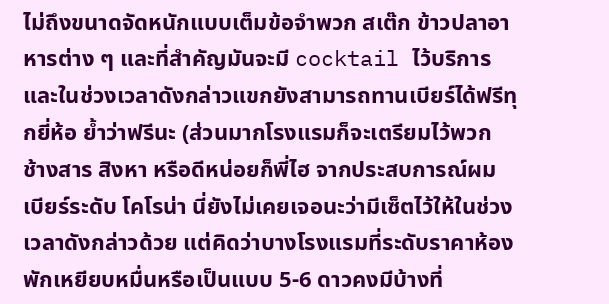ไม่ถึงขนาดจัดหนักแบบเต็มข้อจำพวก สเต๊ก ข้าวปลาอาหารต่าง ๆ และที่สำคัญมันจะมี cocktail ไว้บริการและในช่วงเวลาดังกล่าวแขกยังสามารถทานเบียร์ได้ฟรีทุกยี่ห้อ ย้ำว่าฟรีนะ (ส่วนมากโรงแรมก็จะเตรียมไว้พวก ช้างสาร สิงหา หรือดีหน่อยก็พี่ไฮ จากประสบการณ์ผม เบียร์ระดับ โคโรน่า นี่ยังไม่เคยเจอนะว่ามีเซ็ตไว้ให้ในช่วงเวลาดังกล่าวด้วย แต่คิดว่าบางโรงแรมที่ระดับราคาห้องพักเหยียบหมื่นหรือเป็นแบบ 5-6 ดาวคงมีบ้างที่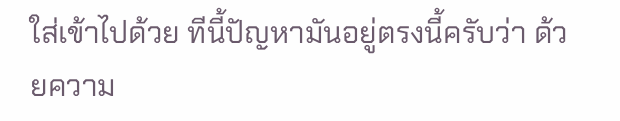ใส่เข้าไปด้วย ทีนี้ปัญหามันอยู่ตรงนี้ครับว่า ด้วยความ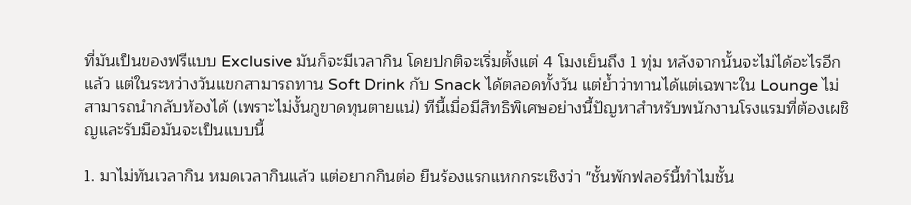ที่มันเป็นของฟรีแบบ Exclusive มันก็จะมีเวลากิน โดยปกติจะเริ่มตั้งแต่ 4 โมงเย็นถึง 1 ทุ่ม หลังจากนั้นจะไม่ได้อะไรอีกแล้ว แต่ในระหว่างวันแขกสามารถทาน Soft Drink กับ Snack ได้ตลอดทั้งวัน แต่ย้ำว่าทานได้แต่เฉพาะใน Lounge ไม่สามารถนำกลับห้องได้ (เพราะไม่งั้นกูขาดทุนตายแน่) ทีนี้เมื่อมีสิทธิพิเศษอย่างนี้ปัญหาสำหรับพนักงานโรงแรมที่ต้องเผชิญและรับมือมันจะเป็นแบบนี้

1. มาไม่ทันเวลากิน หมดเวลากินแล้ว แต่อยากกินต่อ ยืนร้องแรกแหกกระเชิงว่า "ชั้นพักฟลอร์นี้ทำไมชั้น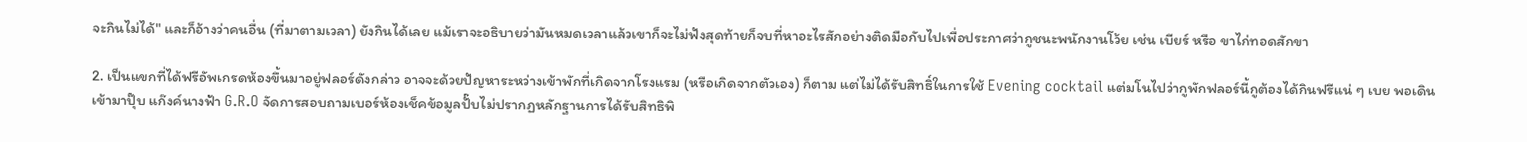จะกินไม่ได้" และก็อ้างว่าคนอื่น (ที่มาตามเวลา) ยังกินได้เลย แม้เราจะอธิบายว่ามันหมดเวลาแล้วเขาก็จะไม่ฟังสุดท้ายก็จบที่หาอะไรสักอย่างติดมือกับไปเพื่อประกาศว่ากูชนะพนักงานโว้ย เช่น เบียร์ หรือ ขาไก่ทอดสักขา

2. เป็นแขกที่ได้ฟรีอัพเกรดห้องขึ้นมาอยู่ฟลอร์ดังกล่าว อาจจะด้วยปัญหาระหว่างเข้าพักที่เกิดจากโรงแรม (หรือเกิดจากตัวเอง) ก็ตาม แต่ไม่ได้รับสิทธิ์ในการใช้ Evening cocktail แต่มโนไปว่ากูพักฟลอร์นี้กูต้องได้กินฟรีแน่ ๆ เบย พอเดินเข้ามาปุ๊บ แก๊งค์นางฟ้า G.R.O จัดการสอบถามเบอร์ห้องเช็คข้อมูลปั๊บไม่ปรากฏหลักฐานการได้รับสิทธิพิ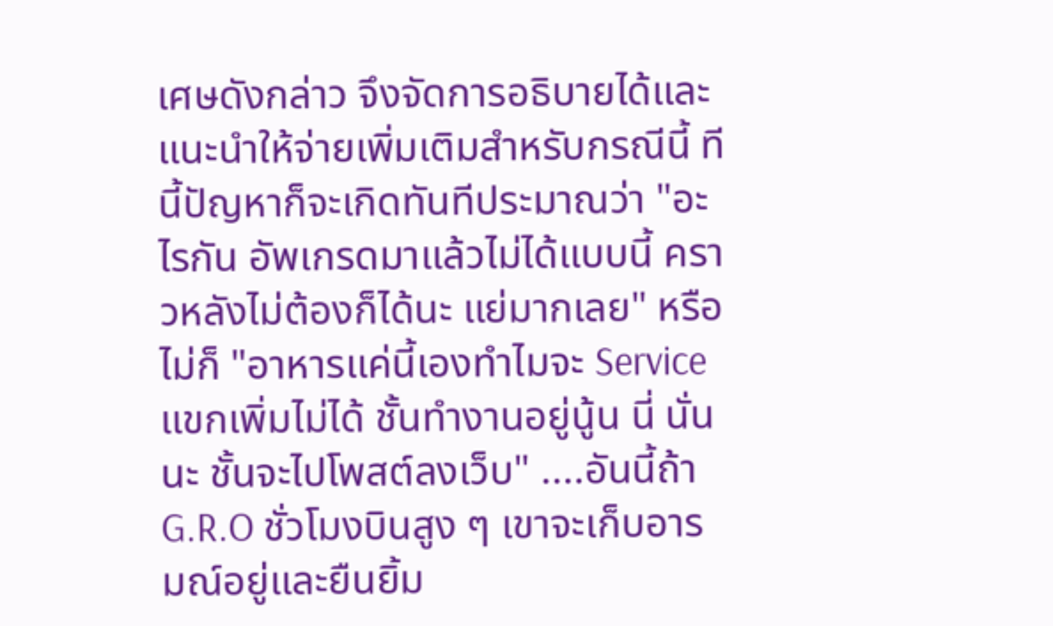เศษดังกล่าว จึงจัดการอธิบายได้และแนะนำให้จ่ายเพิ่มเติมสำหรับกรณีนี้ ทีนี้ปัญหาก็จะเกิดทันทีประมาณว่า "อะไรกัน อัพเกรดมาแล้วไม่ได้แบบนี้ คราวหลังไม่ต้องก็ได้นะ แย่มากเลย" หรือไม่ก็ "อาหารแค่นี้เองทำไมจะ Service แขกเพิ่มไม่ได้ ชั้นทำงานอยู่นู้น นี่ นั่น นะ ชั้นจะไปโพสต์ลงเว็บ" ....อันนี้ถ้า G.R.O ชั่วโมงบินสูง ๆ เขาจะเก็บอารมณ์อยู่และยืนยิ้ม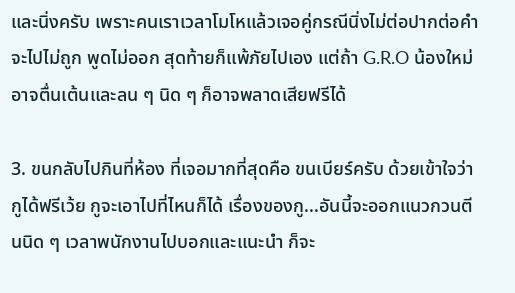และนิ่งครับ เพราะคนเราเวลาโมโหแล้วเจอคู่กรณีนิ่งไม่ต่อปากต่อคำจะไปไม่ถูก พูดไม่ออก สุดท้ายก็แพ้ภัยไปเอง แต่ถ้า G.R.O น้องใหม่อาจตื่นเต้นและลน ๆ นิด ๆ ก็อาจพลาดเสียฟรีได้

3. ขนกลับไปกินที่ห้อง ที่เจอมากที่สุดคือ ขนเบียร์ครับ ด้วยเข้าใจว่ากูได้ฟรีเว้ย กูจะเอาไปที่ไหนก็ได้ เรื่องของกู...อันนี้จะออกแนวกวนตีนนิด ๆ เวลาพนักงานไปบอกและแนะนำ ก็จะ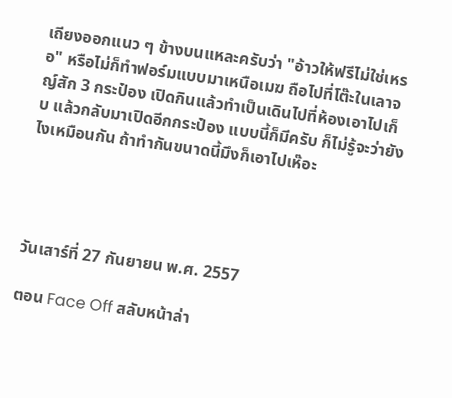เถียงออกแนว ๆ ข้างบนแหละครับว่า "อ้าวให้ฟรีไม่ใช่เหรอ" หรือไม่ก็ทำฟอร์มแบบมาเหนือเมฆ ถือไปที่โต๊ะในเลาจญ์สัก 3 กระป๋อง เปิดกินแล้วทำเป็นเดินไปที่ห้องเอาไปเก็บ แล้วกลับมาเปิดอีกกระป๋อง แบบนี้ก็มีครับ ก็ไม่รู้จะว่ายังไงเหมือนกัน ถ้าทำกันขนาดนี้มึงก็เอาไปเห๊อะ




วันเสาร์ที่ 27 กันยายน พ.ศ. 2557

ตอน Face Off สลับหน้าล่า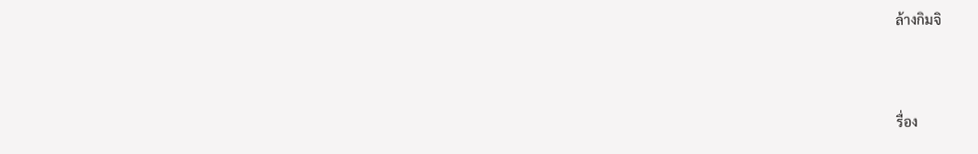ล้างกิมจิ



รื่อง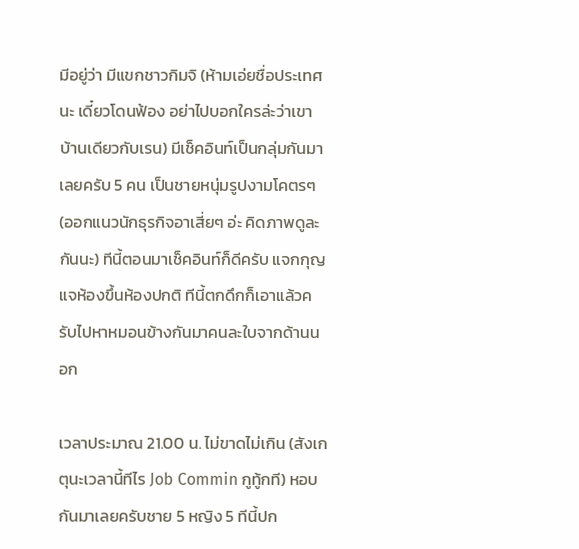มีอยู่ว่า มีแขกชาวกิมจิ (ห้ามเอ่ยชื่อประเทศนะ เดี๋ยวโดนฟ้อง อย่าไปบอกใครล่ะว่าเขาบ้านเดียวกับเรน) มีเช็คอินท์เป็นกลุ่มกันมาเลยครับ 5 คน เป็นชายหนุ่มรูปงามโคตรๆ (ออกแนวนักธุรกิจอาเสี่ยๆ อ่ะ คิดภาพดูละกันนะ) ทีนี้ตอนมาเช็คอินท์ก็ดีครับ แจกกุญแจห้องขึ้นห้องปกติ ทีนี้ตกดึกก็เอาแล้วครับไปหาหมอนข้างกันมาคนละใบจากด้านนอก

เวลาประมาณ 21.00 น. ไม่ขาดไม่เกิน (สังเกตุนะเวลานี้ทีไร Job Commin กูทู้กที) หอบกันมาเลยครับชาย 5 หญิง 5 ทีนี้ปก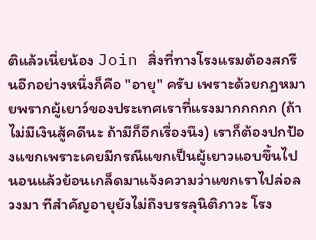ติแล้วเนี่ยน้อง Join สิ่งที่ทางโรงแรมต้องสกรีนอีกอย่างหนึ่งก็คือ "อายุ" ครับ เพราะด้วยกฏหมายพรากผู้เยาว์ของประเทศเราที่แรงมากกกกก (ถ้าไม่มีเงินสู้คดีนะ ถ้ามีก็อีกเรื่องนึง) เราก็ต้องปกป้องแขกเพราะเคยมีกรณีแขกเป็นผู้เยาวแอบขึ้นไปนอนแล้วย้อนเกล็ดมาแจ้งความว่าแขกเราไปล่อลวงมา ทีสำคัญอายุยังไม่ถึงบรรลุนิติภาวะ โรง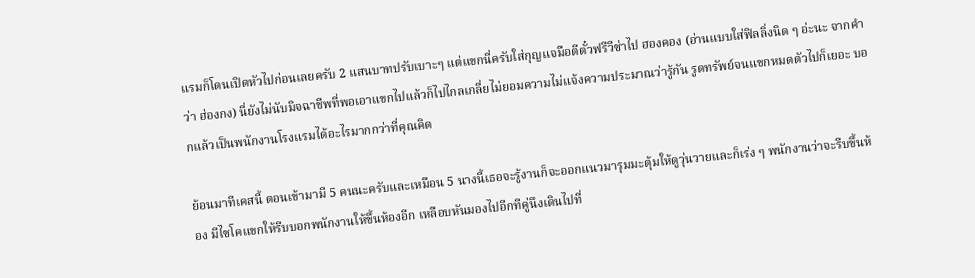แรมก็โดนเปิดหัวไปก่อนเลยครับ 2 แสนบาทปรับเบาะๆ แต่แขกนี่ครับใส่กุญแจมือตีตั๋วฟรีวีซ่าไป ฮองคอง (อ่านแบบใส่ฟิลลิ่งนิด ๆ อ่ะนะ จากคำว่า ฮ่องกง) นี่ยังไม่นับมิจฉาชีพที่พอเอาแขกไปแล้วก็ไปไกลเกลี่ยไม่ยอมความไม่แจ้งความประมาณว่ารู้กัน รูดทรัพย์จนแขกหมดตัวไปก็เยอะ บอกแล้วเป็นพนักงานโรงแรมได้อะไรมากกว่าที่คุณคิด

ย้อนมาทีเคสนี้ ตอนเข้ามามี 5 คนนะครับและเหมือน 5 นางนี้เธอจะรู้งานก็จะออกแนวมารุมมะตุ้มให้ดูวุ่นวายและก็เร่ง ๆ พนักงานว่าจะรีบขึ้นห้อง มีไซโคแขกให้รีบบอกพนักงานให้ขึ้นห้องอีก เหลือบหันมองไปอีกทีคู่นึงเดินไปที่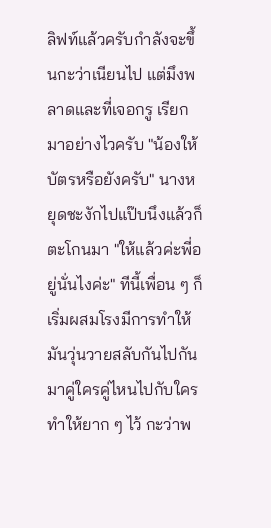ลิฟท์แล้วครับกำลังจะขึ้นกะว่าเนียนไป แต่มึงพลาดและที่เจอกรู เรียกมาอย่างไวครับ "น้องให้บัตรหรือยังครับ" นางหยุดชะงักไปแป๊บนึงแล้วก็ตะโกนมา "ให้แล้วค่ะพี่อยู่นั่นไงค่ะ" ทีนี้เพื่อน ๆ ก็เริ่มผสมโรงมีการทำให้มันวุ่นวายสลับกันไปกันมาคู่ใครคู่ไหนไปกับใครทำให้ยาก ๆ ไว้ กะว่าพ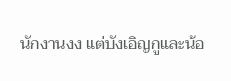นักงานงง แต่บังเอิญกูและน้อ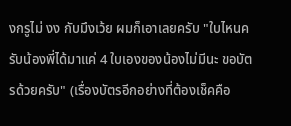งกรูไม่ งง กับมึงเว้ย ผมก็เอาเลยครับ "ใบไหนครับน้องพี่ได้มาแค่ 4 ใบเองของน้องไม่มีนะ ขอบัตรด้วยครับ" (เรื่องบัตรอีกอย่างที่ต้องเช็คคือ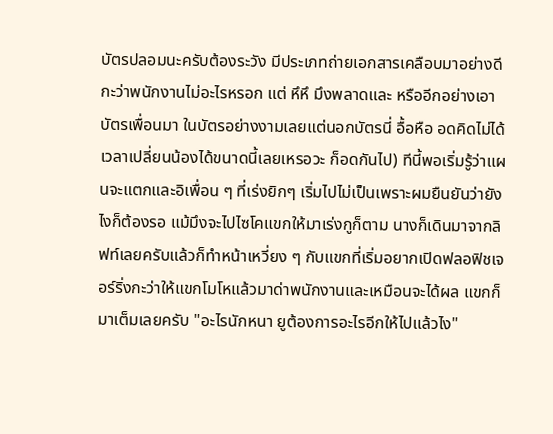บัตรปลอมนะครับต้องระวัง มีประเภทถ่ายเอกสารเคลือบมาอย่างดีกะว่าพนักงานไม่อะไรหรอก แต่ หึหึ มึงพลาดและ หรืออีกอย่างเอาบัตรเพื่อนมา ในบัตรอย่างงามเลยแต่นอกบัตรนี่ อื้อหือ อดคิดไม่ได้เวลาเปลี่ยนน้องได้ขนาดนี้เลยเหรอวะ ก็อดกันไป) ทีนี้พอเริ่มรู้ว่าแผนจะแตกและอิเพื่อน ๆ ที่เร่งยิกๆ เริ่มไปไม่เป็นเพราะผมยืนยันว่ายังไงก็ต้องรอ แม้มึงจะไปไซโคแขกให้มาเร่งกูก็ตาม นางก็เดินมาจากลิฟท์เลยครับแล้วก็ทำหน้าเหวี่ยง ๆ กับแขกที่เริ่มอยากเปิดฟลอฟิชเจอร์ริ่งกะว่าให้แขกโมโหแล้วมาด่าพนักงานและเหมือนจะได้ผล แขกก็มาเต็มเลยครับ "อะไรนักหนา ยูต้องการอะไรอีกให้ไปแล้วไง"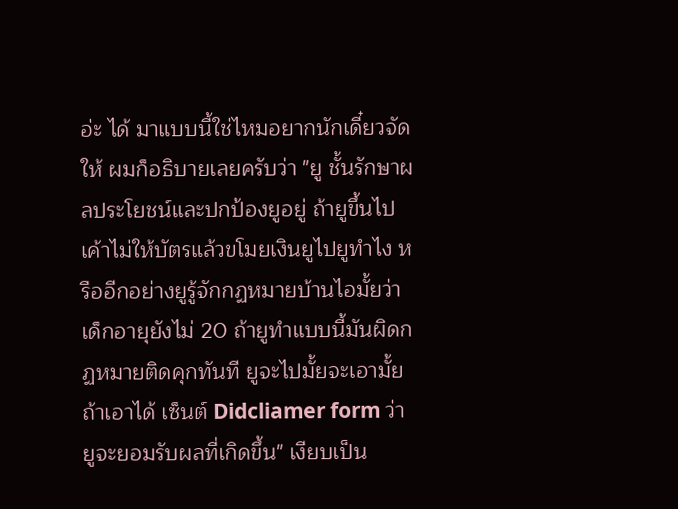อ่ะ ได้ มาแบบนี้ใช่ไหมอยากนักเดี๋ยวจัดให้ ผมก็อธิบายเลยครับว่า "ยู ชั้นรักษาผลประโยชน์และปกป้องยูอยู่ ถ้ายูขึ้นไปเค้าไม่ให้บัตรแล้วขโมยเงินยูไปยูทำไง หรืออีกอย่างยูรู้จักกฏหมายบ้านไอมั้ยว่าเด็กอายุยังไม่ 20 ถ้ายูทำแบบนี้มันผิดกฏหมายติดคุกทันที ยูจะไปมั้ยจะเอามั้ยถ้าเอาได้ เซ็นต์ Didcliamer form ว่ายูจะยอมรับผลที่เกิดขึ้น" เงียบเป็น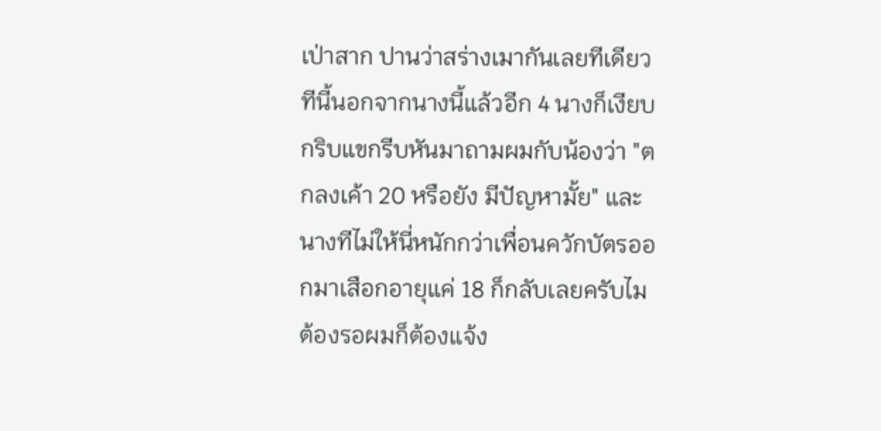เป่าสาก ปานว่าสร่างเมากันเลยทีเดียว ทีนี้นอกจากนางนี้แล้วอีก 4 นางก็เงียบกริบแขกรีบหันมาถามผมกับน้องว่า "ตกลงเค้า 20 หรือยัง มีปัญหามั้ย" และนางทีไม่ให้นี่หนักกว่าเพื่อนควักบัตรออกมาเสือกอายุแค่ 18 ก็กลับเลยครับไมต้องรอผมก็ต้องแจ้ง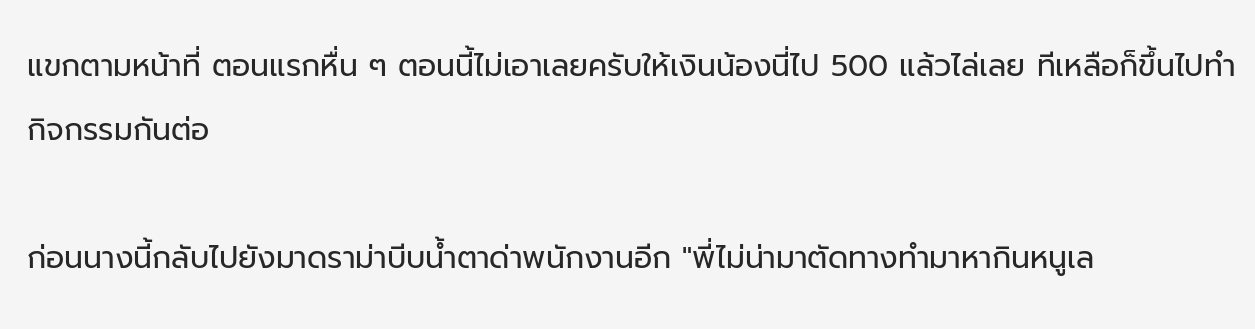แขกตามหน้าที่ ตอนแรกหื่น ๆ ตอนนี้ไม่เอาเลยครับให้เงินน้องนี่ไป 500 แล้วไล่เลย ทีเหลือก็ขึ้นไปทำกิจกรรมกันต่อ

ก่อนนางนี้กลับไปยังมาดราม่าบีบน้ำตาด่าพนักงานอีก "พี่ไม่น่ามาตัดทางทำมาหากินหนูเล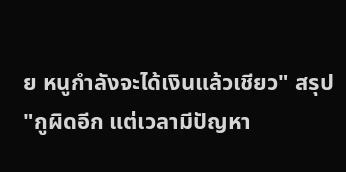ย หนูกำลังจะได้เงินแล้วเชียว" สรุป "กูผิดอีก แต่เวลามีปัญหา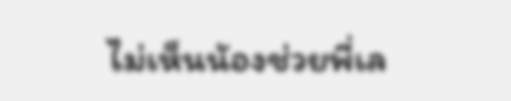ไม่เห็นน้องช่วยพี่เล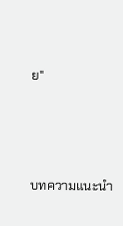ย"




บทความแนะนำ